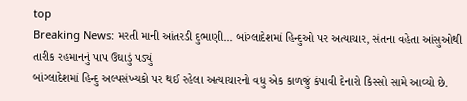top
Breaking News: મરતી માની આંતરડી દુભાણી... બાંગ્લાદેશમાં હિન્દુઓ પર અત્યાચાર, સંતના વહેતા આંસુઓથી તારીક રહમાનનું પાપ ઉઘાડું પડ્યું
બાંગ્લાદેશમાં હિન્દુ અલ્પસંખ્યકો પર થઈ રહેલા અત્યાચારનો વધુ એક કાળજું કંપાવી દેનારો કિસ્સો સામે આવ્યો છે.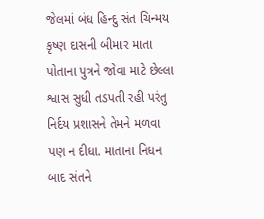જેલમાં બંધ હિન્દુ સંત ચિન્મય કૃષ્ણ દાસની બીમાર માતા પોતાના પુત્રને જોવા માટે છેલ્લા શ્વાસ સુધી તડપતી રહી પરંતુ નિર્દય પ્રશાસને તેમને મળવા પણ ન દીધા. માતાના નિધન બાદ સંતને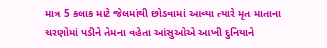માત્ર 5 કલાક માટે જેલમાંથી છોડવામાં આવ્યા ત્યારે મૃત માતાના ચરણોમાં પડીને તેમના વહેતા આંસુઓએ આખી દુનિયાને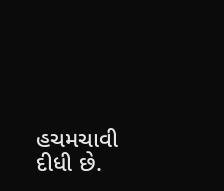હચમચાવી દીધી છે.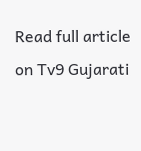Read full article on Tv9 Gujarati